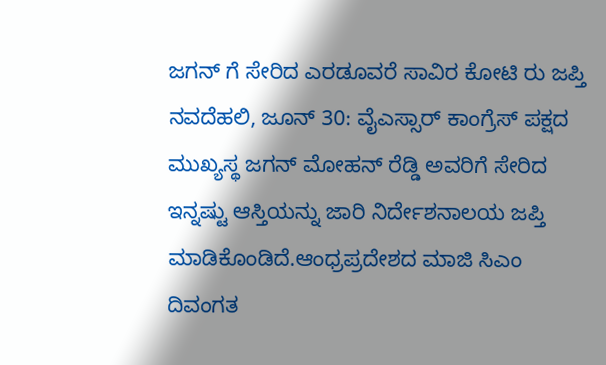ಜಗನ್ ಗೆ ಸೇರಿದ ಎರಡೂವರೆ ಸಾವಿರ ಕೋಟಿ ರು ಜಪ್ತಿ
ನವದೆಹಲಿ, ಜೂನ್ 30: ವೈಎಸ್ಸಾರ್ ಕಾಂಗ್ರೆಸ್ ಪಕ್ಷದ ಮುಖ್ಯಸ್ಥ ಜಗನ್ ಮೋಹನ್ ರೆಡ್ಡಿ ಅವರಿಗೆ ಸೇರಿದ ಇನ್ನಷ್ಟು ಆಸ್ತಿಯನ್ನು ಜಾರಿ ನಿರ್ದೇಶನಾಲಯ ಜಪ್ತಿ ಮಾಡಿಕೊಂಡಿದೆ.ಆಂಧ್ರಪ್ರದೇಶದ ಮಾಜಿ ಸಿಎಂ ದಿವಂಗತ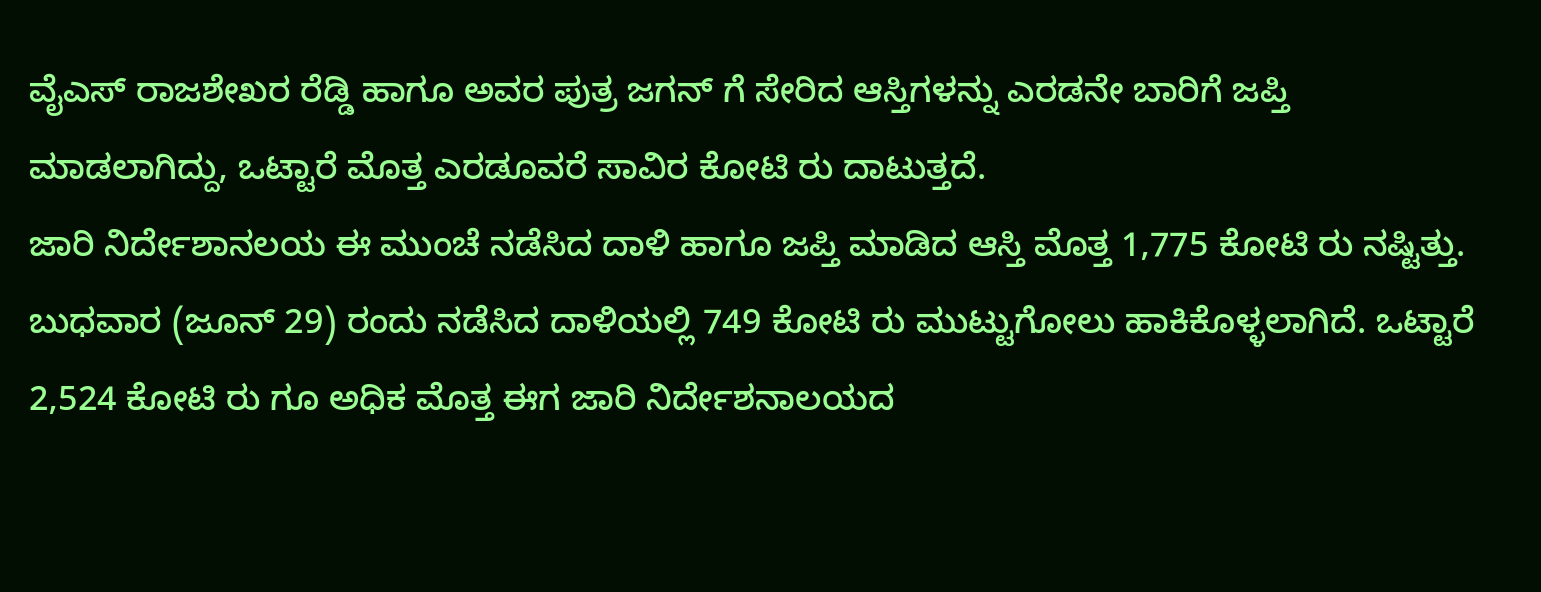ವೈಎಸ್ ರಾಜಶೇಖರ ರೆಡ್ಡಿ ಹಾಗೂ ಅವರ ಪುತ್ರ ಜಗನ್ ಗೆ ಸೇರಿದ ಆಸ್ತಿಗಳನ್ನು ಎರಡನೇ ಬಾರಿಗೆ ಜಪ್ತಿ ಮಾಡಲಾಗಿದ್ದು, ಒಟ್ಟಾರೆ ಮೊತ್ತ ಎರಡೂವರೆ ಸಾವಿರ ಕೋಟಿ ರು ದಾಟುತ್ತದೆ.
ಜಾರಿ ನಿರ್ದೇಶಾನಲಯ ಈ ಮುಂಚೆ ನಡೆಸಿದ ದಾಳಿ ಹಾಗೂ ಜಪ್ತಿ ಮಾಡಿದ ಆಸ್ತಿ ಮೊತ್ತ 1,775 ಕೋಟಿ ರು ನಷ್ಟಿತ್ತು. ಬುಧವಾರ (ಜೂನ್ 29) ರಂದು ನಡೆಸಿದ ದಾಳಿಯಲ್ಲಿ 749 ಕೋಟಿ ರು ಮುಟ್ಟುಗೋಲು ಹಾಕಿಕೊಳ್ಳಲಾಗಿದೆ. ಒಟ್ಟಾರೆ 2,524 ಕೋಟಿ ರು ಗೂ ಅಧಿಕ ಮೊತ್ತ ಈಗ ಜಾರಿ ನಿರ್ದೇಶನಾಲಯದ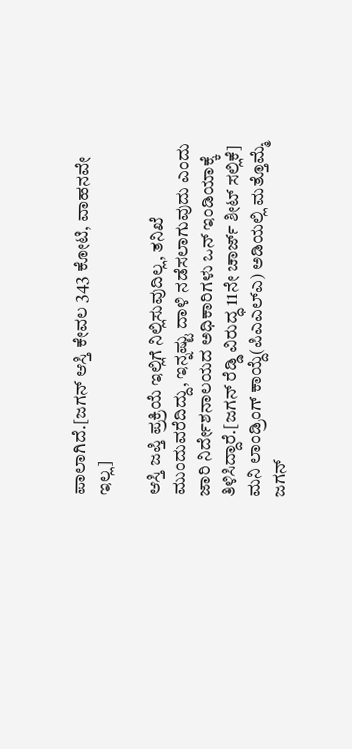ಪಾಲಾಗಿದೆ.[ಜಗನ್ ಆಸ್ತಿ ಕೇವಲ 343 ಕೋಟಿ, ವಾಹನವೇ ಇಲ್ಲ]

ಆಸ್ತಿ ಜಪ್ತಿ ಪ್ರಕ್ರಿಯೆ ಇಲ್ಲಿಗೆ ನಿಲ್ಲಿಸುವುದಿಲ್ಲ, ತನಿಖೆ ಮುಂದುವರೆದಿದ್ದು, ಇನ್ನಷ್ಟು ದಾಳಿ ನಡೆಸಲಾಗುವುದು ಎಂದು ಜಾರಿ ನಿರ್ದೇಶನಾಲಯದ ಅಧಿಕಾರಿಗಳು ಒನ್ ಇಂಡಿಯಾಕ್ಕೆ ತಿಳಿಸಿದ್ದಾರೆ.[ಜಗನ್ ರೆಡ್ಡಿ ವಿರುದ್ಧ 11ನೇ ಚಾರ್ಜ್ ಶೀಟ್ ಸಲ್ಲಿಕೆ]
ಮನಿ ಲಾಂಡ್ರಿಂಗ್ ಕಾಯ್ದೆ(ಪಿಎಎಲ್ಎ) ಅಡಿಯಲ್ಲಿ ಮತ್ತೊಮ್ಮೆ ಜಗನ್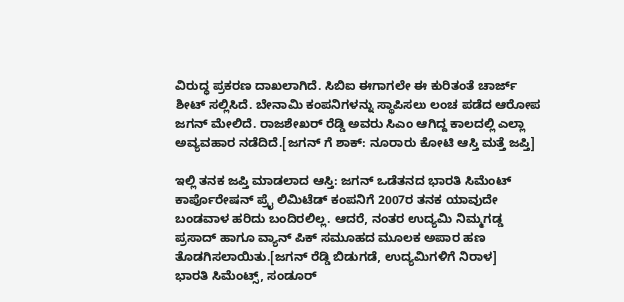ವಿರುದ್ಧ ಪ್ರಕರಣ ದಾಖಲಾಗಿದೆ. ಸಿಬಿಐ ಈಗಾಗಲೇ ಈ ಕುರಿತಂತೆ ಚಾರ್ಜ್ ಶೀಟ್ ಸಲ್ಲಿಸಿದೆ. ಬೇನಾಮಿ ಕಂಪನಿಗಳನ್ನು ಸ್ಥಾಪಿಸಲು ಲಂಚ ಪಡೆದ ಆರೋಪ ಜಗನ್ ಮೇಲಿದೆ. ರಾಜಶೇಖರ್ ರೆಡ್ಡಿ ಅವರು ಸಿಎಂ ಆಗಿದ್ದ ಕಾಲದಲ್ಲಿ ಎಲ್ಲಾ ಅವ್ಯವಹಾರ ನಡೆದಿದೆ.[ಜಗನ್ ಗೆ ಶಾಕ್: ನೂರಾರು ಕೋಟಿ ಆಸ್ತಿ ಮತ್ತೆ ಜಪ್ತಿ]

ಇಲ್ಲಿ ತನಕ ಜಪ್ತಿ ಮಾಡಲಾದ ಆಸ್ತಿ: ಜಗನ್ ಒಡೆತನದ ಭಾರತಿ ಸಿಮೆಂಟ್ ಕಾರ್ಪೊರೇಷನ್ ಪ್ರೈ ಲಿಮಿಟೆಡ್ ಕಂಪನಿಗೆ 2007ರ ತನಕ ಯಾವುದೇ ಬಂಡವಾಳ ಹರಿದು ಬಂದಿರಲಿಲ್ಲ. ಆದರೆ, ನಂತರ ಉದ್ಯಮಿ ನಿಮ್ಮಗಡ್ಡ ಪ್ರಸಾದ್ ಹಾಗೂ ವ್ಯಾನ್ ಪಿಕ್ ಸಮೂಹದ ಮೂಲಕ ಅಪಾರ ಹಣ ತೊಡಗಿಸಲಾಯಿತು.[ಜಗನ್ ರೆಡ್ಡಿ ಬಿಡುಗಡೆ, ಉದ್ಯಮಿಗಳಿಗೆ ನಿರಾಳ]
ಭಾರತಿ ಸಿಮೆಂಟ್ಸ್, ಸಂಡೂರ್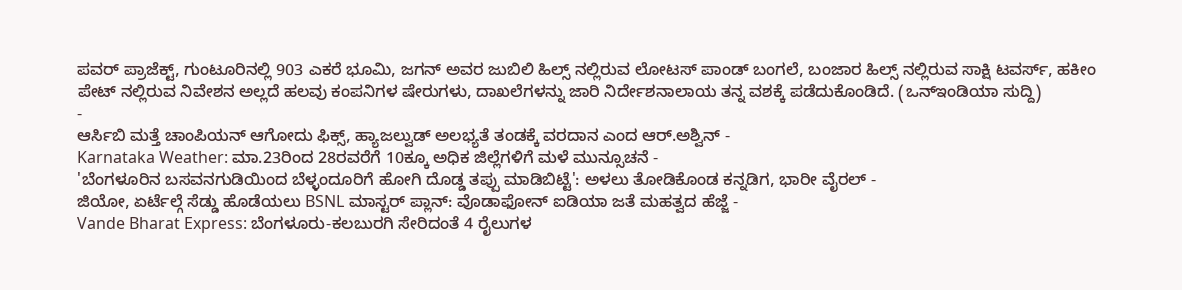ಪವರ್ ಪ್ರಾಜೆಕ್ಟ್, ಗುಂಟೂರಿನಲ್ಲಿ 903 ಎಕರೆ ಭೂಮಿ, ಜಗನ್ ಅವರ ಜುಬಿಲಿ ಹಿಲ್ಸ್ ನಲ್ಲಿರುವ ಲೋಟಸ್ ಪಾಂಡ್ ಬಂಗಲೆ, ಬಂಜಾರ ಹಿಲ್ಸ್ ನಲ್ಲಿರುವ ಸಾಕ್ಷಿ ಟವರ್ಸ್, ಹಕೀಂ ಪೇಟ್ ನಲ್ಲಿರುವ ನಿವೇಶನ ಅಲ್ಲದೆ ಹಲವು ಕಂಪನಿಗಳ ಷೇರುಗಳು, ದಾಖಲೆಗಳನ್ನು ಜಾರಿ ನಿರ್ದೇಶನಾಲಾಯ ತನ್ನ ವಶಕ್ಕೆ ಪಡೆದುಕೊಂಡಿದೆ. (ಒನ್ಇಂಡಿಯಾ ಸುದ್ದಿ)
-
ಆರ್ಸಿಬಿ ಮತ್ತೆ ಚಾಂಪಿಯನ್ ಆಗೋದು ಫಿಕ್ಸ್, ಹ್ಯಾಜಲ್ವುಡ್ ಅಲಭ್ಯತೆ ತಂಡಕ್ಕೆ ವರದಾನ ಎಂದ ಆರ್.ಅಶ್ವಿನ್ -
Karnataka Weather: ಮಾ.23ರಿಂದ 28ರವರೆಗೆ 10ಕ್ಕೂ ಅಧಿಕ ಜಿಲ್ಲೆಗಳಿಗೆ ಮಳೆ ಮುನ್ಸೂಚನೆ -
'ಬೆಂಗಳೂರಿನ ಬಸವನಗುಡಿಯಿಂದ ಬೆಳ್ಳಂದೂರಿಗೆ ಹೋಗಿ ದೊಡ್ಡ ತಪ್ಪು ಮಾಡಿಬಿಟ್ಟೆ': ಅಳಲು ತೋಡಿಕೊಂಡ ಕನ್ನಡಿಗ, ಭಾರೀ ವೈರಲ್ -
ಜಿಯೋ, ಏರ್ಟೆಲ್ಗೆ ಸೆಡ್ಡು ಹೊಡೆಯಲು BSNL ಮಾಸ್ಟರ್ ಪ್ಲಾನ್: ವೊಡಾಫೋನ್ ಐಡಿಯಾ ಜತೆ ಮಹತ್ವದ ಹೆಜ್ಜೆ -
Vande Bharat Express: ಬೆಂಗಳೂರು-ಕಲಬುರಗಿ ಸೇರಿದಂತೆ 4 ರೈಲುಗಳ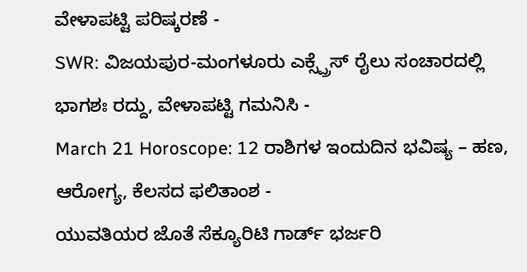ವೇಳಾಪಟ್ಟಿ ಪರಿಷ್ಕರಣೆ -
SWR: ವಿಜಯಪುರ-ಮಂಗಳೂರು ಎಕ್ಸ್ಪ್ರೆಸ್ ರೈಲು ಸಂಚಾರದಲ್ಲಿ ಭಾಗಶಃ ರದ್ದು, ವೇಳಾಪಟ್ಟಿ ಗಮನಿಸಿ -
March 21 Horoscope: 12 ರಾಶಿಗಳ ಇಂದುದಿನ ಭವಿಷ್ಯ – ಹಣ, ಆರೋಗ್ಯ, ಕೆಲಸದ ಫಲಿತಾಂಶ -
ಯುವತಿಯರ ಜೊತೆ ಸೆಕ್ಯೂರಿಟಿ ಗಾರ್ಡ್ ಭರ್ಜರಿ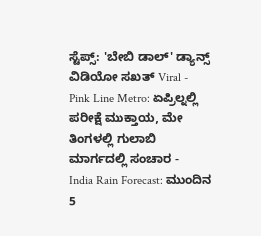ಸ್ಟೆಪ್ಸ್: 'ಬೇಬಿ ಡಾಲ್' ಡ್ಯಾನ್ಸ್ ವಿಡಿಯೋ ಸಖತ್ Viral -
Pink Line Metro: ಏಪ್ರಿಲ್ನಲ್ಲಿ ಪರೀಕ್ಷೆ ಮುಕ್ತಾಯ, ಮೇ ತಿಂಗಳಲ್ಲಿ ಗುಲಾಬಿ ಮಾರ್ಗದಲ್ಲಿ ಸಂಚಾರ -
India Rain Forecast: ಮುಂದಿನ 5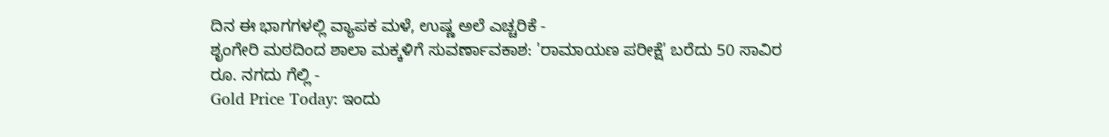ದಿನ ಈ ಭಾಗಗಳಲ್ಲಿ ವ್ಯಾಪಕ ಮಳೆ, ಉಷ್ಣ ಅಲೆ ಎಚ್ಚರಿಕೆ -
ಶೃಂಗೇರಿ ಮಠದಿಂದ ಶಾಲಾ ಮಕ್ಕಳಿಗೆ ಸುವರ್ಣಾವಕಾಶ: 'ರಾಮಾಯಣ ಪರೀಕ್ಷೆ' ಬರೆದು 50 ಸಾವಿರ ರೂ. ನಗದು ಗೆಲ್ಲಿ -
Gold Price Today: ಇಂದು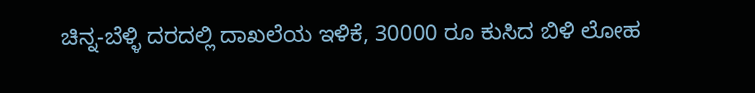ಚಿನ್ನ-ಬೆಳ್ಳಿ ದರದಲ್ಲಿ ದಾಖಲೆಯ ಇಳಿಕೆ, 30000 ರೂ ಕುಸಿದ ಬಿಳಿ ಲೋಹ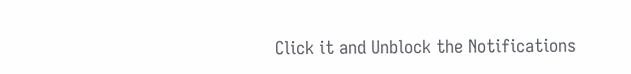Click it and Unblock the Notifications